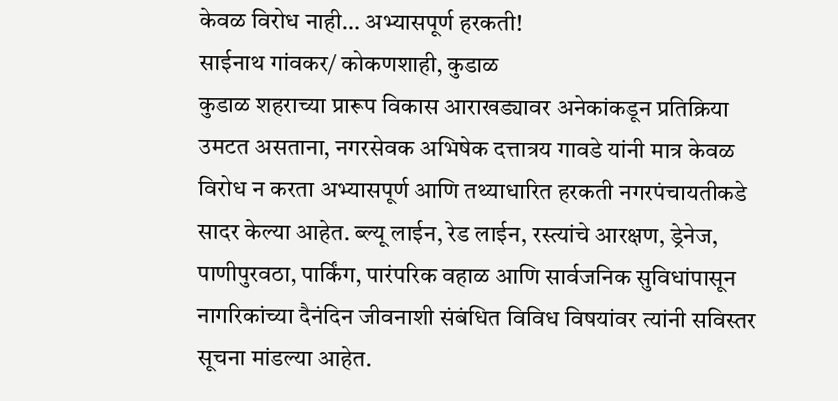केवळ विरोध नाही… अभ्यासपूर्ण हरकती!
साईनाथ गांवकर/ कोकणशाही, कुडाळ
कुडाळ शहराच्या प्रारूप विकास आराखड्यावर अनेकांकडून प्रतिक्रिया उमटत असताना, नगरसेवक अभिषेक दत्तात्रय गावडे यांनी मात्र केवळ विरोध न करता अभ्यासपूर्ण आणि तथ्याधारित हरकती नगरपंचायतीकडे सादर केल्या आहेत. ब्ल्यू लाईन, रेड लाईन, रस्त्यांचे आरक्षण, ड्रेनेज, पाणीपुरवठा, पार्किंग, पारंपरिक वहाळ आणि सार्वजनिक सुविधांपासून नागरिकांच्या दैनंदिन जीवनाशी संबंधित विविध विषयांवर त्यांनी सविस्तर सूचना मांडल्या आहेत.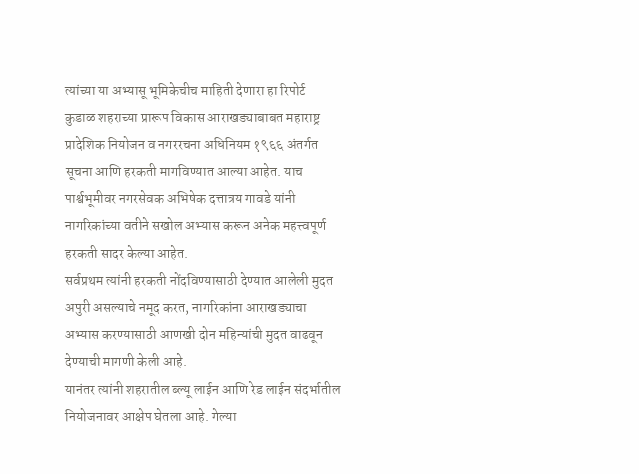त्यांच्या या अभ्यासू भूमिकेचीच माहिती देणारा हा रिपोर्ट
कुडाळ शहराच्या प्रारूप विकास आराखड्याबाबत महाराष्ट्र प्रादेशिक नियोजन व नगररचना अधिनियम १९६६ अंतर्गत सूचना आणि हरकती मागविण्यात आल्या आहेत. याच पार्श्वभूमीवर नगरसेवक अभिषेक दत्तात्रय गावडे यांनी नागरिकांच्या वतीने सखोल अभ्यास करून अनेक महत्त्वपूर्ण हरकती सादर केल्या आहेत.
सर्वप्रथम त्यांनी हरकती नोंदविण्यासाठी देण्यात आलेली मुदत अपुरी असल्याचे नमूद करत, नागरिकांना आराखड्याचा अभ्यास करण्यासाठी आणखी दोन महिन्यांची मुदत वाढवून देण्याची मागणी केली आहे.
यानंतर त्यांनी शहरातील ब्ल्यू लाईन आणि रेड लाईन संदर्भातील नियोजनावर आक्षेप घेतला आहे. गेल्या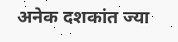अनेक दशकांत ज्या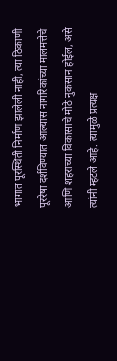भागात पूरस्थिती निर्माण झालेली नाही, त्या ठिकाणी पूररेषा दर्शविण्यात आल्यास नागरिकांच्या मालमत्तेचे आणि शहराच्या विकासाचे मोठे नुकसान होईल, असे त्यांनी म्हटले आहे. त्यामुळे प्रत्यक्ष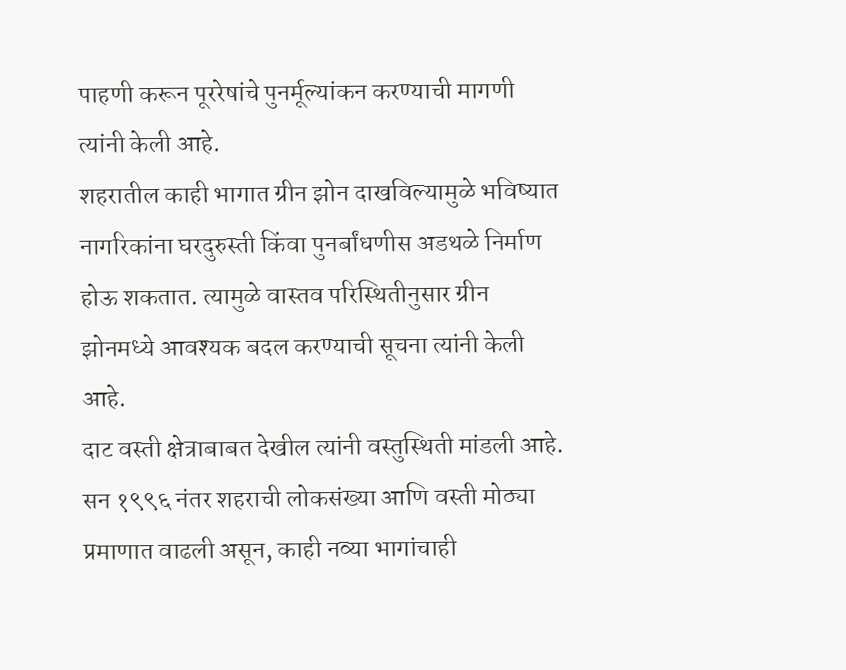पाहणी करून पूररेषांचे पुनर्मूल्यांकन करण्याची मागणी त्यांनी केली आहे.
शहरातील काही भागात ग्रीन झोन दाखविल्यामुळे भविष्यात नागरिकांना घरदुरुस्ती किंवा पुनर्बांधणीस अडथळे निर्माण होऊ शकतात. त्यामुळे वास्तव परिस्थितीनुसार ग्रीन झोनमध्ये आवश्यक बदल करण्याची सूचना त्यांनी केली आहे.
दाट वस्ती क्षेत्राबाबत देखील त्यांनी वस्तुस्थिती मांडली आहे. सन १९९६ नंतर शहराची लोकसंख्या आणि वस्ती मोठ्या प्रमाणात वाढली असून, काही नव्या भागांचाही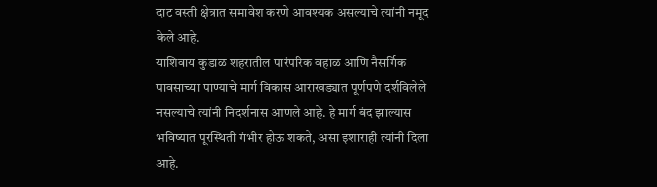दाट वस्ती क्षेत्रात समावेश करणे आवश्यक असल्याचे त्यांनी नमूद केले आहे.
याशिवाय कुडाळ शहरातील पारंपरिक वहाळ आणि नैसर्गिक पावसाच्या पाण्याचे मार्ग विकास आराखड्यात पूर्णपणे दर्शविलेले नसल्याचे त्यांनी निदर्शनास आणले आहे. हे मार्ग बंद झाल्यास भविष्यात पूरस्थिती गंभीर होऊ शकते, असा इशाराही त्यांनी दिला आहे.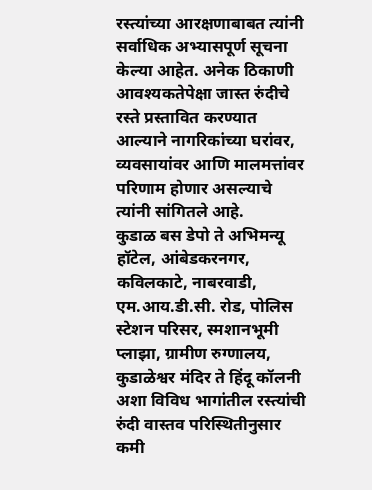रस्त्यांच्या आरक्षणाबाबत त्यांनी सर्वाधिक अभ्यासपूर्ण सूचना केल्या आहेत. अनेक ठिकाणी आवश्यकतेपेक्षा जास्त रुंदीचे रस्ते प्रस्तावित करण्यात आल्याने नागरिकांच्या घरांवर, व्यवसायांवर आणि मालमत्तांवर परिणाम होणार असल्याचे त्यांनी सांगितले आहे.
कुडाळ बस डेपो ते अभिमन्यू हॉटेल, आंबेडकरनगर, कविलकाटे, नाबरवाडी, एम.आय.डी.सी. रोड, पोलिस स्टेशन परिसर, स्मशानभूमी प्लाझा, ग्रामीण रुग्णालय, कुडाळेश्वर मंदिर ते हिंदू कॉलनी अशा विविध भागांतील रस्त्यांची रुंदी वास्तव परिस्थितीनुसार कमी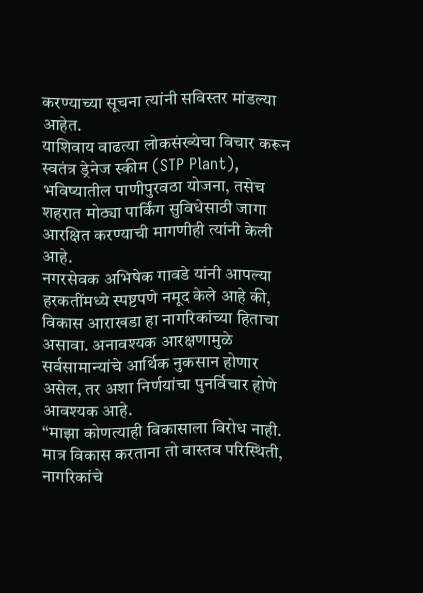करण्याच्या सूचना त्यांनी सविस्तर मांडल्या आहेत.
याशिवाय वाढत्या लोकसंख्येचा विचार करून स्वतंत्र ड्रेनेज स्कीम (STP Plant), भविष्यातील पाणीपुरवठा योजना, तसेच शहरात मोठ्या पार्किंग सुविधेसाठी जागा आरक्षित करण्याची मागणीही त्यांनी केली आहे.
नगरसेवक अभिषेक गावडे यांनी आपल्या हरकतींमध्ये स्पष्टपणे नमूद केले आहे की, विकास आराखडा हा नागरिकांच्या हिताचा असावा. अनावश्यक आरक्षणामुळे सर्वसामान्यांचे आर्थिक नुकसान होणार असेल, तर अशा निर्णयांचा पुनर्विचार होणे आवश्यक आहे.
“माझा कोणत्याही विकासाला विरोध नाही. मात्र विकास करताना तो वास्तव परिस्थिती, नागरिकांचे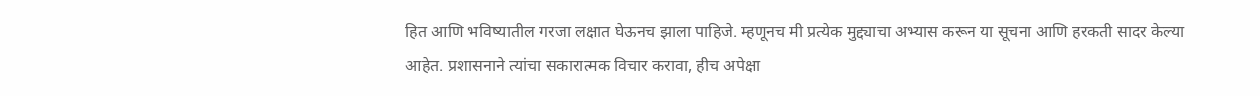हित आणि भविष्यातील गरजा लक्षात घेऊनच झाला पाहिजे. म्हणूनच मी प्रत्येक मुद्द्याचा अभ्यास करून या सूचना आणि हरकती सादर केल्या आहेत. प्रशासनाने त्यांचा सकारात्मक विचार करावा, हीच अपेक्षा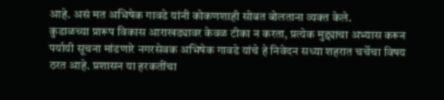आहे. असं मत अभिषेक गावडे यांनी कोकणशाही सोबत बोलताना व्यक्त केले.
कुडाळच्या प्रारूप विकास आराखड्यावर केवळ टीका न करता, प्रत्येक मुद्द्याचा अभ्यास करून पर्यायी सूचना मांडणारे नगरसेवक अभिषेक गावडे यांचे हे निवेदन सध्या शहरात चर्चेचा विषय ठरत आहे. प्रशासन या हरकतींचा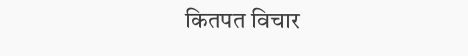कितपत विचार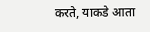करते, याकडे आता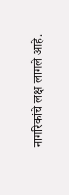नागरिकांचे लक्ष लागले आहे.